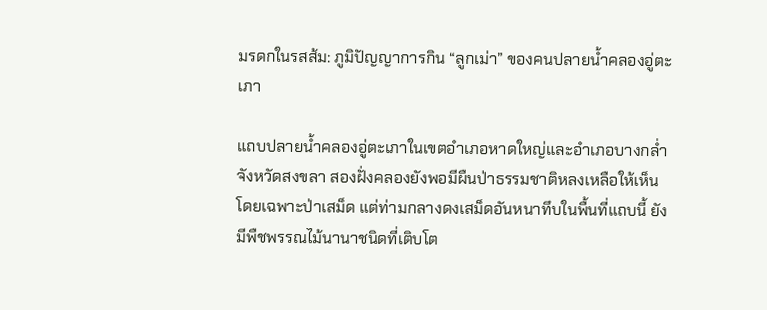มรดกในรสส้ม: ภูมิปัญญาการกิน “ลูกเม่า” ของคนปลายน้ำคลองอู่ตะเภา

แถบปลายน้ำคลองอู่ตะเภาในเขตอำเภอหาดใหญ่และอำเภอบางกล่ำ จังหวัดสงขลา สองฝั่งคลองยังพอมีผืนป่าธรรมชาติหลงเหลือให้เห็น โดยเฉพาะป่าเสม็ด แต่ท่ามกลางดงเสม็ดอันหนาทึบในพื้นที่แถบนี้ ยังมีพืชพรรณไม้นานาชนิดที่เติบโต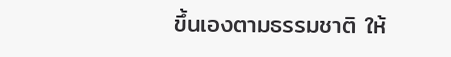ขึ้นเองตามธรรมชาติ ให้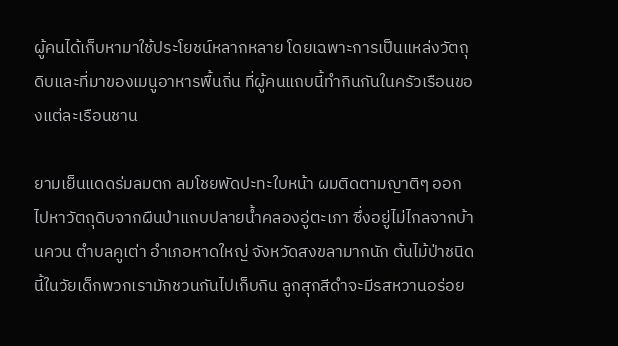ผู้คนได้เก็บหามาใช้ประโยชน์หลากหลาย โดยเฉพาะการเป็นแหล่งวัตถุดิบและที่มาของเมนูอาหารพื้นถิ่น ที่ผู้คนแถบนี้ทำกินกันในครัวเรือนของแต่ละเรือนชาน

ยามเย็นแดดร่มลมตก ลมโชยพัดปะทะใบหน้า ผมติดตามญาติๆ ออกไปหาวัตถุดิบจากผืนป่าแถบปลายน้ำคลองอู่ตะเภา ซึ่งอยู่ไม่ไกลจากบ้านควน ตำบลคูเต่า อำเภอหาดใหญ่ จังหวัดสงขลามากนัก ต้นไม้ป่าชนิดนี้ในวัยเด็กพวกเรามักชวนกันไปเก็บกิน ลูกสุกสีดำจะมีรสหวานอร่อย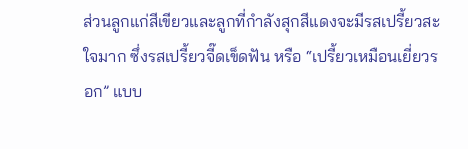ส่วนลูกแก่สีเขียวและลูกที่กำลังสุกสีแดงจะมีรสเปรี้ยวสะใจมาก ซึ่งรสเปรี้ยวจี๊ดเข็ดฟัน หรือ “เปรี้ยวเหมือนเยี่ยวรอก” แบบ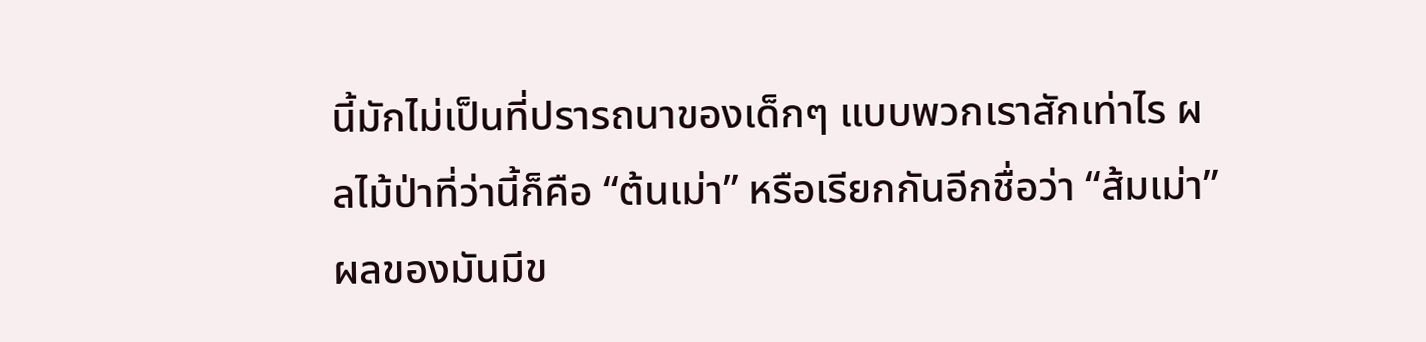นี้มักไม่เป็นที่ปรารถนาของเด็กๆ แบบพวกเราสักเท่าไร ผลไม้ป่าที่ว่านี้ก็คือ “ต้นเม่า” หรือเรียกกันอีกชื่อว่า “ส้มเม่า” ผลของมันมีข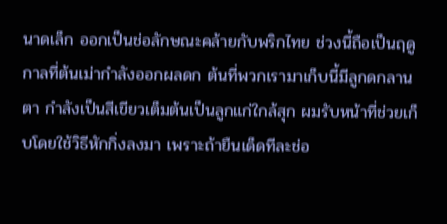นาดเล็ก ออกเป็นช่อลักษณะคล้ายกับพริกไทย ช่วงนี้ถือเป็นฤดูกาลที่ต้นเม่ากำลังออกผลดก ต้นที่พวกเรามาเก็บนี้มีลูกดกลานตา กำลังเป็นสีเขียวเต็มต้นเป็นลูกแก่ใกล้สุก ผมรับหน้าที่ช่วยเก็บโดยใช้วิธีหักกิ่งลงมา เพราะถ้ายืนเด็ดทีละช่อ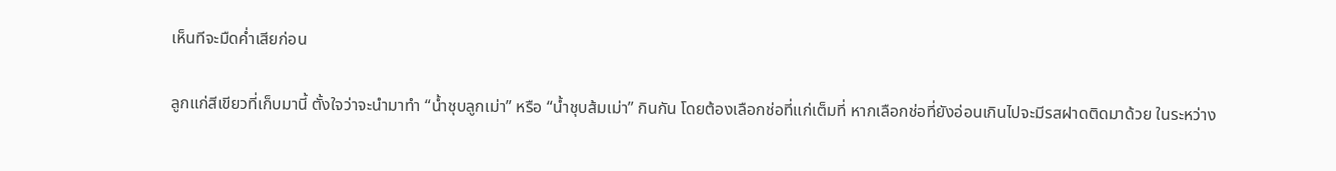เห็นทีจะมืดค่ำเสียก่อน

ลูกแก่สีเขียวที่เก็บมานี้ ตั้งใจว่าจะนำมาทำ “น้ำชุบลูกเม่า” หรือ “น้ำชุบส้มเม่า” กินกัน โดยต้องเลือกช่อที่แก่เต็มที่ หากเลือกช่อที่ยังอ่อนเกินไปจะมีรสฝาดติดมาด้วย ในระหว่าง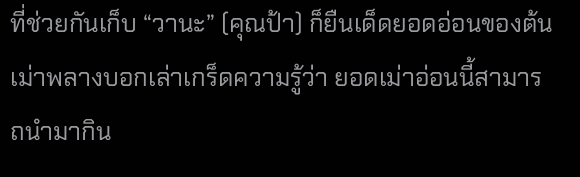ที่ช่วยกันเก็บ “วานะ” (คุณป้า) ก็ยืนเด็ดยอดอ่อนของต้นเม่าพลางบอกเล่าเกร็ดความรู้ว่า ยอดเม่าอ่อนนี้สามารถนำมากิน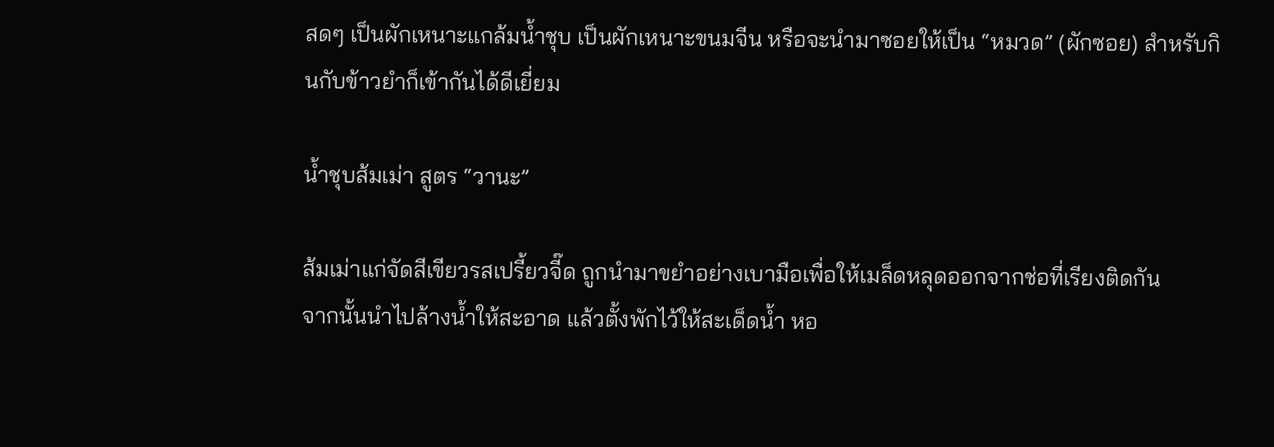สดๆ เป็นผักเหนาะแกล้มน้ำชุบ เป็นผักเหนาะขนมจีน หรือจะนำมาซอยให้เป็น “หมวด” (ผักซอย) สำหรับกินกับข้าวยำก็เข้ากันได้ดีเยี่ยม

น้ำชุบส้มเม่า สูตร “วานะ”

ส้มเม่าแก่จัดสีเขียวรสเปรี้ยวจี๊ด ถูกนำมาขยำอย่างเบามือเพื่อให้เมล็ดหลุดออกจากช่อที่เรียงติดกัน
จากนั้นนำไปล้างน้ำให้สะอาด แล้วตั้งพักไว้ให้สะเด็ดน้ำ หอ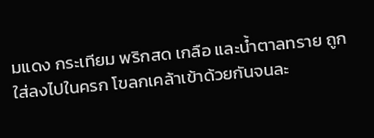มแดง กระเทียม พริกสด เกลือ และน้ำตาลทราย ถูกใส่ลงไปในครก โขลกเคล้าเข้าด้วยกันจนละ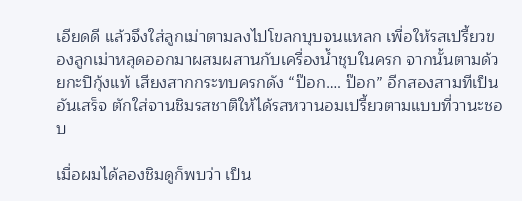เอียดดี แล้วจึงใส่ลูกเม่าตามลงไปโขลกบุบจนแหลก เพื่อให้รสเปรี้ยวของลูกเม่าหลุดออกมาผสมผสานกับเครื่องน้ำชุบในครก จากนั้นตามด้วยกะปิกุ้งแท้ เสียงสากกระทบครกดัง “ป๊อก…. ป๊อก” อีกสองสามทีเป็นอันเสร็จ ตักใส่จานชิมรสชาติให้ได้รสหวานอมเปรี้ยวตามแบบที่วานะชอบ

เมื่อผมได้ลองชิมดูก็พบว่า เป็น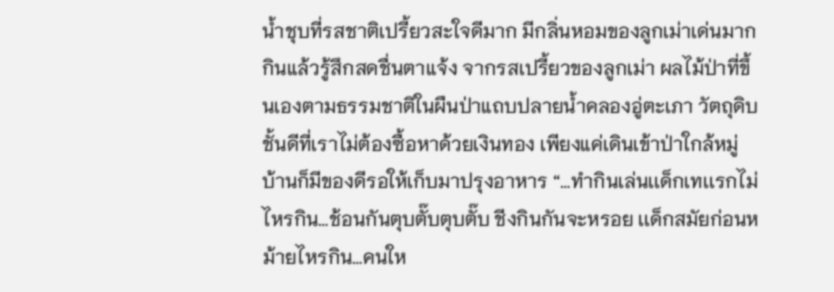น้ำชุบที่รสชาติเปรี้ยวสะใจดีมาก มีกลิ่นหอมของลูกเม่าเด่นมาก กินแล้วรู้สึกสดชื่นตาแจ้ง จากรสเปรี้ยวของลูกเม่า ผลไม้ป่าที่ขึ้นเองตามธรรมชาติในผืนป่าแถบปลายน้ำคลองอู่ตะเภา วัตถุดิบชั้นดีที่เราไม่ต้องซื้อหาด้วยเงินทอง เพียงแค่เดินเข้าป่าใกล้หมู่บ้านก็มีของดีรอให้เก็บมาปรุงอาหาร “…ทำกินเล่นเเด็กเทเเรกไม่ไหรกิน…ช้อนกันตุบตั๊บตุบตั๊บ ชีงกินกันจะหรอย เเด็กสมัยก่อนหม้ายไหรกิน…คนให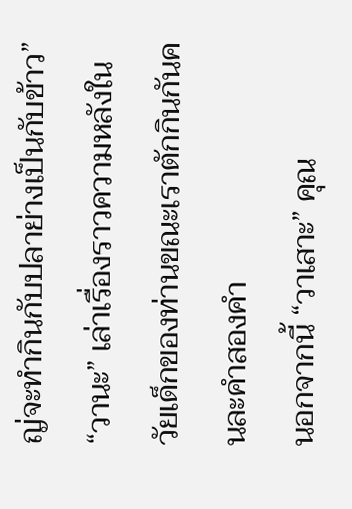ญ่จะทำกินกับปลาย่างเป็นกับข้าว” “วานะ” เล่าเรื่องราวความหลังในวัยเด็กของท่านขณะเราตักกินกันคนละคำสองคำ
นอกจากนี้ “วาเสาะ” คุณ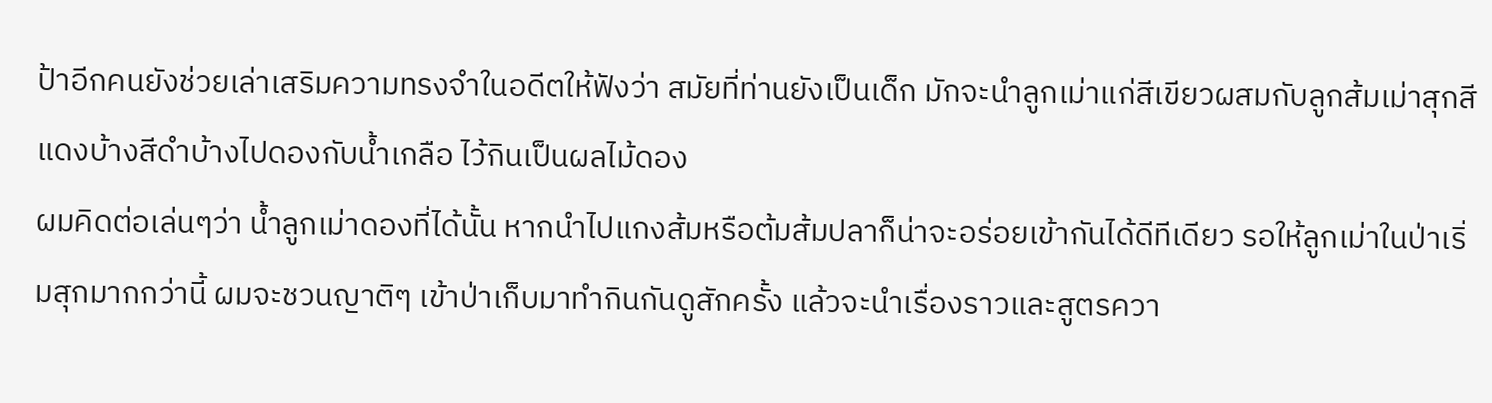ป้าอีกคนยังช่วยเล่าเสริมความทรงจำในอดีตให้ฟังว่า สมัยที่ท่านยังเป็นเด็ก มักจะนำลูกเม่าแก่สีเขียวผสมกับลูกส้มเม่าสุกสีแดงบ้างสีดำบ้างไปดองกับน้ำเกลือ ไว้กินเป็นผลไม้ดอง
ผมคิดต่อเล่นๆว่า น้ำลูกเม่าดองที่ได้นั้น หากนำไปแกงส้มหรือต้มส้มปลาก็น่าจะอร่อยเข้ากันได้ดีทีเดียว รอให้ลูกเม่าในป่าเริ่มสุกมากกว่านี้ ผมจะชวนญาติๆ เข้าป่าเก็บมาทำกินกันดูสักครั้ง แล้วจะนำเรื่องราวและสูตรควา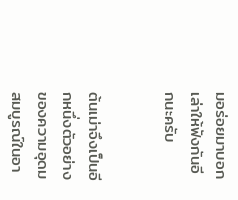มอร่อยมาบอกเล่าให้ฟังกันอีกนะครับ


ต้นเม่าจึงเป็นอีกหนึ่งตัวอย่างของความอุดมสมบูรณ์ในอา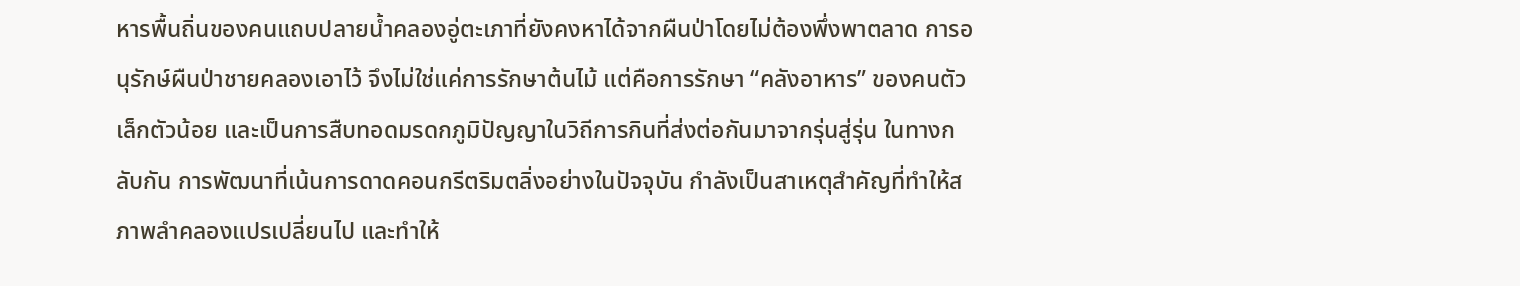หารพื้นถิ่นของคนแถบปลายน้ำคลองอู่ตะเภาที่ยังคงหาได้จากผืนป่าโดยไม่ต้องพึ่งพาตลาด การอนุรักษ์ผืนป่าชายคลองเอาไว้ จึงไม่ใช่แค่การรักษาต้นไม้ แต่คือการรักษา “คลังอาหาร” ของคนตัวเล็กตัวน้อย และเป็นการสืบทอดมรดกภูมิปัญญาในวิถีการกินที่ส่งต่อกันมาจากรุ่นสู่รุ่น ในทางกลับกัน การพัฒนาที่เน้นการดาดคอนกรีตริมตลิ่งอย่างในปัจจุบัน กำลังเป็นสาเหตุสำคัญที่ทำให้สภาพลำคลองแปรเปลี่ยนไป และทำให้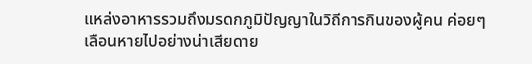แหล่งอาหารรวมถึงมรดกภูมิปัญญาในวิถีการกินของผู้คน ค่อยๆ เลือนหายไปอย่างน่าเสียดาย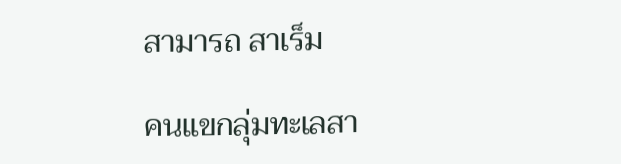สามารถ สาเร็ม

คนแขกลุ่มทะเลสา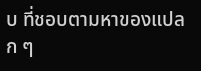บ ที่ชอบตามหาของแปลก ๆ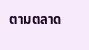ตามตลาด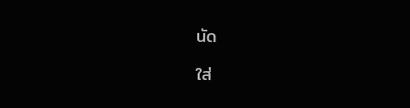นัด

ใส่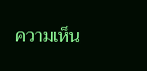ความเห็น